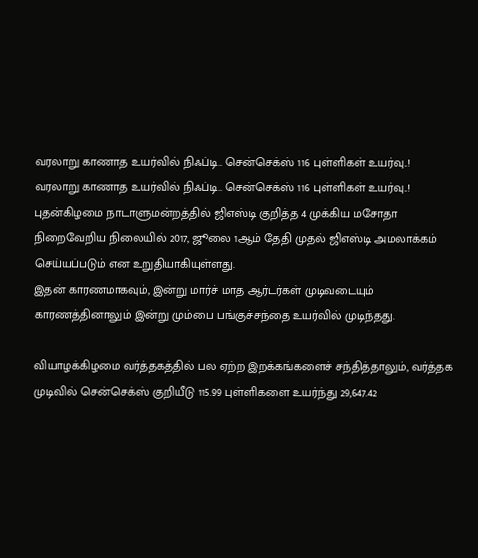வரலாறு காணாத உயர்வில் நிஃப்டி.. சென்செக்ஸ் 116 புள்ளிகள் உயர்வு..!
வரலாறு காணாத உயர்வில் நிஃப்டி.. சென்செக்ஸ் 116 புள்ளிகள் உயர்வு..!
புதன்கிழமை நாடாளுமன்றத்தில் ஜிஎஸ்டி குறித்த 4 முக்கிய மசோதா நிறைவேறிய நிலையில் 2017, ஜூலை 1ஆம் தேதி முதல் ஜிஎஸ்டி அமலாக்கம் செய்யப்படும் என உறுதியாகியுள்ளது.
இதன் காரணமாகவும், இன்று மார்ச் மாத ஆர்டர்கள் முடிவடையும் காரணத்தினாலும் இன்று மும்பை பங்குச்சந்தை உயர்வில் முடிந்தது.

வியாழக்கிழமை வர்த்தகத்தில் பல ஏற்ற இறக்கங்களைச் சந்தித்தாலும், வர்த்தக முடிவில் சென்செக்ஸ் குறியீடு 115.99 புள்ளிகளை உயர்ந்து 29,647.42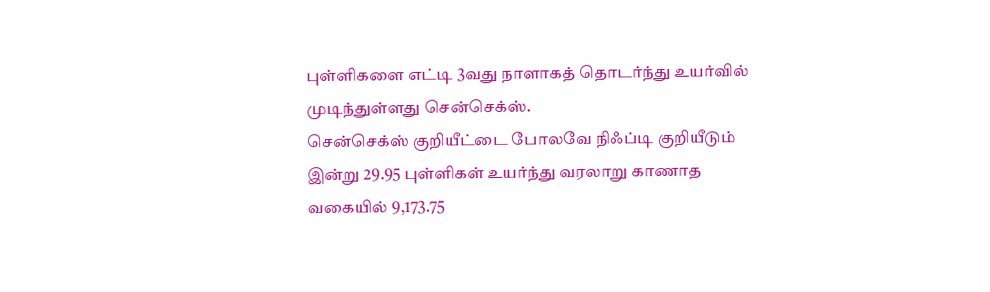புள்ளிகளை எட்டி 3வது நாளாகத் தொடர்ந்து உயர்வில் முடிந்துள்ளது சென்செக்ஸ்.
சென்செக்ஸ் குறியீட்டை போலவே நிஃப்டி குறியீடும் இன்று 29.95 புள்ளிகள் உயர்ந்து வரலாறு காணாத வகையில் 9,173.75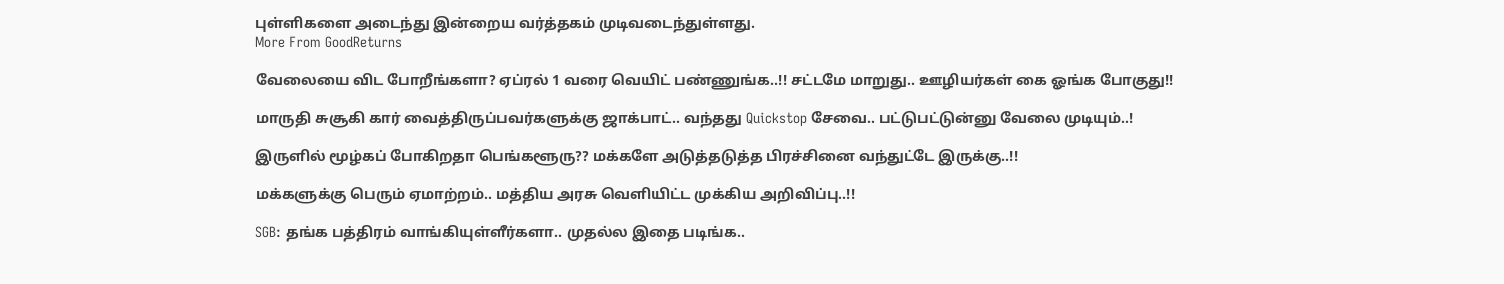புள்ளிகளை அடைந்து இன்றைய வர்த்தகம் முடிவடைந்துள்ளது.
More From GoodReturns

வேலையை விட போறீங்களா? ஏப்ரல் 1 வரை வெயிட் பண்ணுங்க..!! சட்டமே மாறுது.. ஊழியர்கள் கை ஓங்க போகுது!!

மாருதி சுசூகி கார் வைத்திருப்பவர்களுக்கு ஜாக்பாட்.. வந்தது Quickstop சேவை.. பட்டுபட்டுன்னு வேலை முடியும்..!

இருளில் மூழ்கப் போகிறதா பெங்களூரு?? மக்களே அடுத்தடுத்த பிரச்சினை வந்துட்டே இருக்கு..!!

மக்களுக்கு பெரும் ஏமாற்றம்.. மத்திய அரசு வெளியிட்ட முக்கிய அறிவிப்பு..!!

SGB: தங்க பத்திரம் வாங்கியுள்ளீர்களா.. முதல்ல இதை படிங்க..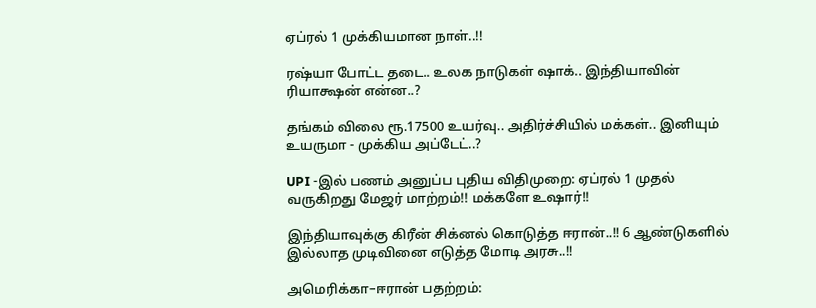ஏப்ரல் 1 முக்கியமான நாள்..!!

ரஷ்யா போட்ட தடை.. உலக நாடுகள் ஷாக்.. இந்தியாவின் ரியாக்ஷன் என்ன..?

தங்கம் விலை ரூ.17500 உயர்வு.. அதிர்ச்சியில் மக்கள்.. இனியும் உயருமா - முக்கிய அப்டேட்..?

UPI -இல் பணம் அனுப்ப புதிய விதிமுறை: ஏப்ரல் 1 முதல் வருகிறது மேஜர் மாற்றம்!! மக்களே உஷார்!!

இந்தியாவுக்கு கிரீன் சிக்னல் கொடுத்த ஈரான்..!! 6 ஆண்டுகளில் இல்லாத முடிவினை எடுத்த மோடி அரசு..!!

அமெரிக்கா–ஈரான் பதற்றம்: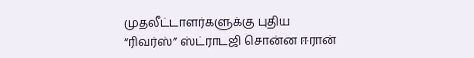முதலீட்டாளர்களுக்கு புதிய “ரிவர்ஸ்” ஸ்ட்ராடஜி சொன்ன ஈரான்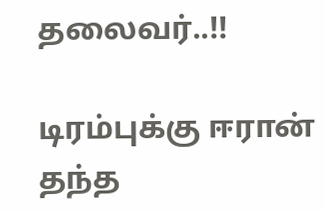தலைவர்..!!

டிரம்புக்கு ஈரான் தந்த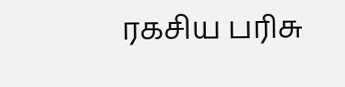ரகசிய பரிசு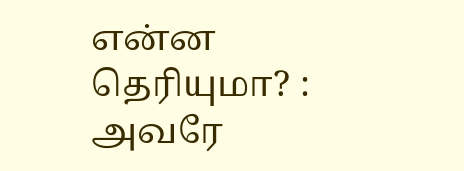என்ன தெரியுமா? : அவரே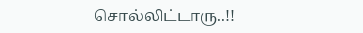சொல்லிட்டாரு..!!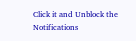Click it and Unblock the Notifications